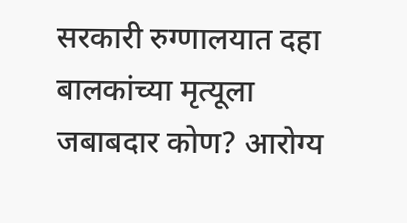सरकारी रुग्णालयात दहा बालकांच्या मृत्यूला जबाबदार कोण? आरोग्य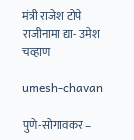मंत्री राजेश टोपे राजीनामा द्या- उमेश चव्हाण

umesh-chavan

पुणे-सोगावकर –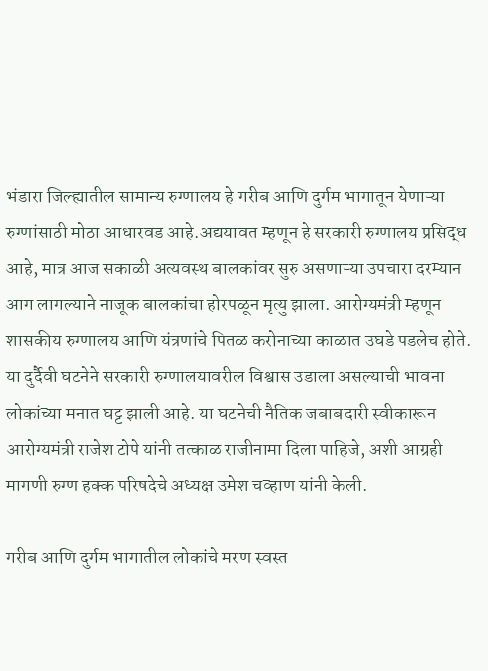भंडारा जिल्ह्यातील सामान्य रुग्णालय हे गरीब आणि दुर्गम भागातून येणाऱ्या रुग्णांसाठी मोठा आधारवड आहे.अद्ययावत म्हणून हे सरकारी रुग्णालय प्रसिद्ध आहे, मात्र आज सकाळी अत्यवस्थ बालकांवर सुरु असणाऱ्या उपचारा दरम्यान आग लागल्याने नाजूक बालकांचा होरपळून मृत्यु झाला. आरोग्यमंत्री म्हणून शासकीय रुग्णालय आणि यंत्रणांचे पितळ करोनाच्या काळात उघडे पडलेच होते. या दुर्दैवी घटनेने सरकारी रुग्णालयावरील विश्वास उडाला असल्याची भावना लोकांच्या मनात घट्ट झाली आहे. या घटनेची नैतिक जबाबदारी स्वीकारून आरोग्यमंत्री राजेश टोपे यांनी तत्काळ राजीनामा दिला पाहिजे, अशी आग्रही मागणी रुग्ण हक्क परिषदेचे अध्यक्ष उमेश चव्हाण यांनी केली.

गरीब आणि दुर्गम भागातील लोकांचे मरण स्वस्त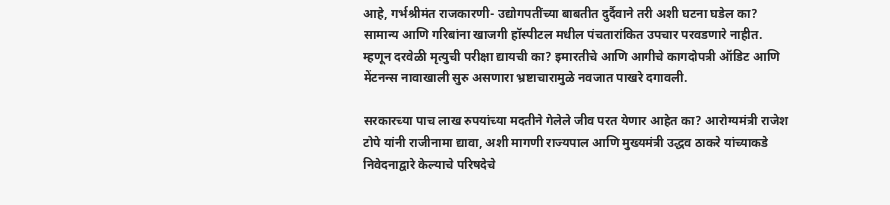आहे, गर्भश्रीमंत राजकारणी- उद्योगपतींच्या बाबतीत दुर्दैवाने तरी अशी घटना घडेल का? सामान्य आणि गरिबांना खाजगी हॉस्पीटल मधील पंचतारांकित उपचार परवडणारे नाहीत. म्हणून दरवेळी मृत्युची परीक्षा द्यायची का? इमारतीचे आणि आगीचे कागदोपत्री ऑडिट आणि मेंटनन्स नावाखाली सुरु असणारा भ्रष्टाचारामुळे नवजात पाखरे दगावली.

सरकारच्या पाच लाख रुपयांच्या मदतीने गेलेले जीव परत येणार आहेत का? आरोग्यमंत्री राजेश टोपे यांनी राजीनामा द्यावा, अशी मागणी राज्यपाल आणि मुख्यमंत्री उद्धव ठाकरे यांच्याकडे निवेदनाद्वारे केल्याचे परिषदेचे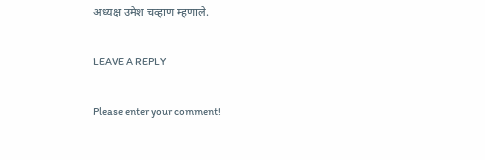अध्यक्ष उमेश चव्हाण म्हणाले.

LEAVE A REPLY

Please enter your comment!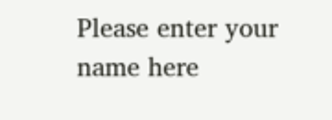Please enter your name here